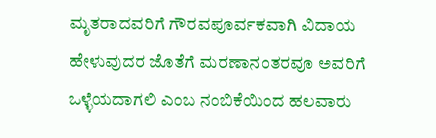ಮೃತರಾದವರಿಗೆ ಗೌರವಪೂರ್ವಕವಾಗಿ ವಿದಾಯ ಹೇಳುವುದರ ಜೊತೆಗೆ ಮರಣಾನಂತರವೂ ಅವರಿಗೆ ಒಳ್ಳೆಯದಾಗಲಿ ಎಂಬ ನಂಬಿಕೆಯಿಂದ ಹಲವಾರು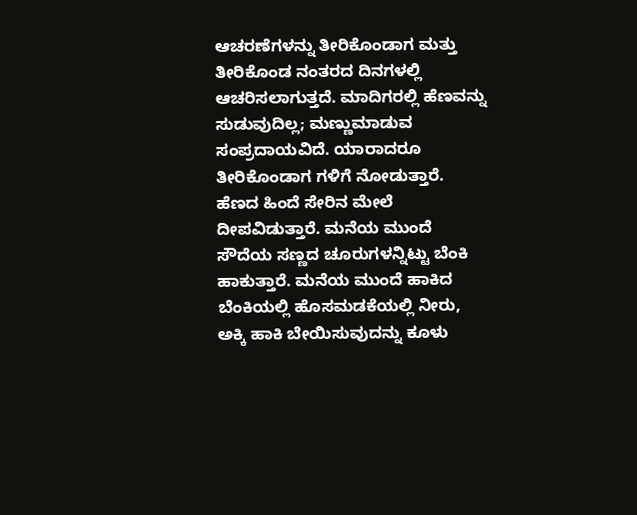ಆಚರಣೆಗಳನ್ನು ತೀರಿಕೊಂಡಾಗ ಮತ್ತು ತೀರಿಕೊಂಡ ನಂತರದ ದಿನಗಳಲ್ಲಿ ಆಚರಿಸಲಾಗುತ್ತದೆ. ಮಾದಿಗರಲ್ಲಿ ಹೆಣವನ್ನು ಸುಡುವುದಿಲ್ಲ; ಮಣ್ಣುಮಾಡುವ ಸಂಪ್ರದಾಯವಿದೆ. ಯಾರಾದರೂ ತೀರಿಕೊಂಡಾಗ ಗಳಿಗೆ ನೋಡುತ್ತಾರೆ. ಹೆಣದ ಹಿಂದೆ ಸೇರಿನ ಮೇಲೆ ದೀಪವಿಡುತ್ತಾರೆ. ಮನೆಯ ಮುಂದೆ ಸೌದೆಯ ಸಣ್ಣದ ಚೂರುಗಳನ್ನಿಟ್ಟು ಬೆಂಕಿ ಹಾಕುತ್ತಾರೆ. ಮನೆಯ ಮುಂದೆ ಹಾಕಿದ ಬೆಂಕಿಯಲ್ಲಿ ಹೊಸಮಡಕೆಯಲ್ಲಿ ನೀರು, ಅಕ್ಕಿ ಹಾಕಿ ಬೇಯಿಸುವುದನ್ನು ಕೂಳು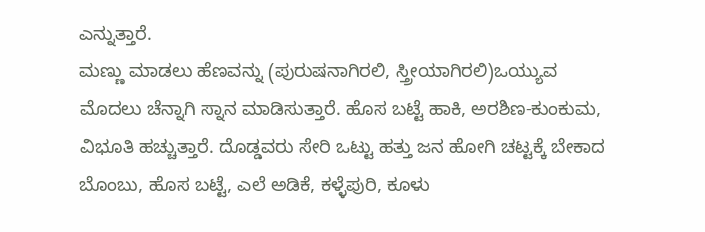ಎನ್ನುತ್ತಾರೆ.
ಮಣ್ಣು ಮಾಡಲು ಹೆಣವನ್ನು (ಪುರುಷನಾಗಿರಲಿ, ಸ್ತ್ರೀಯಾಗಿರಲಿ)ಒಯ್ಯುವ ಮೊದಲು ಚೆನ್ನಾಗಿ ಸ್ನಾನ ಮಾಡಿಸುತ್ತಾರೆ. ಹೊಸ ಬಟ್ಟೆ ಹಾಕಿ, ಅರಶಿಣ-ಕುಂಕುಮ, ವಿಭೂತಿ ಹಚ್ಚುತ್ತಾರೆ. ದೊಡ್ಡವರು ಸೇರಿ ಒಟ್ಟು ಹತ್ತು ಜನ ಹೋಗಿ ಚಟ್ಟಕ್ಕೆ ಬೇಕಾದ ಬೊಂಬು, ಹೊಸ ಬಟ್ಟೆ, ಎಲೆ ಅಡಿಕೆ, ಕಳ್ಳೆಪುರಿ, ಕೂಳು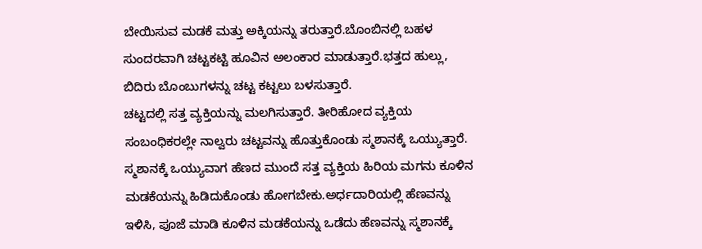ಬೇಯಿಸುವ ಮಡಕೆ ಮತ್ತು ಅಕ್ಕಿಯನ್ನು ತರುತ್ತಾರೆ.ಬೊಂಬಿನಲ್ಲಿ ಬಹಳ ಸುಂದರವಾಗಿ ಚಟ್ಟಕಟ್ಟಿ ಹೂವಿನ ಅಲಂಕಾರ ಮಾಡುತ್ತಾರೆ.ಭತ್ತದ ಹುಲ್ಲು, ಬಿದಿರು ಬೊಂಬುಗಳನ್ನು ಚಟ್ಟ ಕಟ್ಟಲು ಬಳಸುತ್ತಾರೆ.
ಚಟ್ಟದಲ್ಲಿ ಸತ್ತ ವ್ಯಕ್ತಿಯನ್ನು ಮಲಗಿಸುತ್ತಾರೆ. ತೀರಿಹೋದ ವ್ಯಕ್ತಿಯ ಸಂಬಂಧಿಕರಲ್ಲೇ ನಾಲ್ವರು ಚಟ್ಟವನ್ನು ಹೊತ್ತುಕೊಂಡು ಸ್ಮಶಾನಕ್ಕೆ ಒಯ್ಯುತ್ತಾರೆ. ಸ್ಮಶಾನಕ್ಕೆ ಒಯ್ಯುವಾಗ ಹೆಣದ ಮುಂದೆ ಸತ್ತ ವ್ಯಕ್ತಿಯ ಹಿರಿಯ ಮಗನು ಕೂಳಿನ ಮಡಕೆಯನ್ನು ಹಿಡಿದುಕೊಂಡು ಹೋಗಬೇಕು.ಅರ್ಧದಾರಿಯಲ್ಲಿ ಹೆಣವನ್ನು ಇಳಿಸಿ, ಪೂಜೆ ಮಾಡಿ ಕೂಳಿನ ಮಡಕೆಯನ್ನು ಒಡೆದು ಹೆಣವನ್ನು ಸ್ಮಶಾನಕ್ಕೆ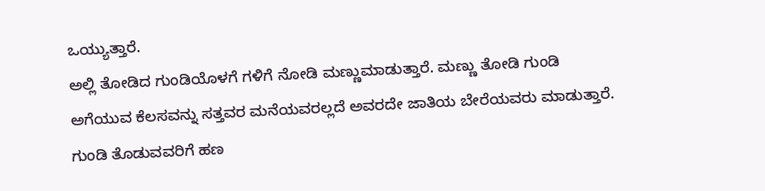ಒಯ್ಯುತ್ತಾರೆ.
ಅಲ್ಲಿ ತೋಡಿದ ಗುಂಡಿಯೊಳಗೆ ಗಳಿಗೆ ನೋಡಿ ಮಣ್ಣುಮಾಡುತ್ತಾರೆ. ಮಣ್ಣು ತೋಡಿ ಗುಂಡಿ ಅಗೆಯುವ ಕೆಲಸವನ್ನು ಸತ್ತವರ ಮನೆಯವರಲ್ಲದೆ ಅವರದೇ ಜಾತಿಯ ಬೇರೆಯವರು ಮಾಡುತ್ತಾರೆ. ಗುಂಡಿ ತೊಡುವವರಿಗೆ ಹಣ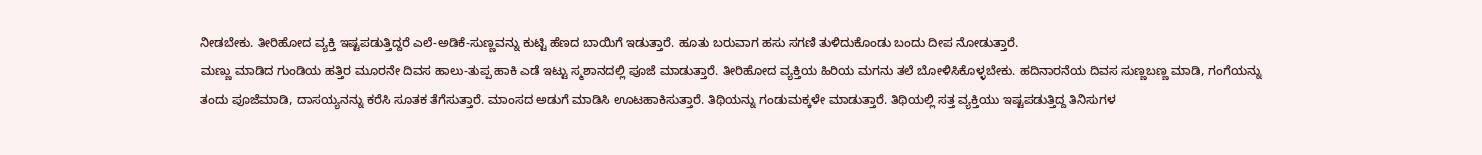ನೀಡಬೇಕು. ತೀರಿಹೋದ ವ್ಯಕ್ತಿ ಇಷ್ಟಪಡುತ್ತಿದ್ದರೆ ಎಲೆ-ಅಡಿಕೆ-ಸುಣ್ಣವನ್ನು ಕುಟ್ಟಿ ಹೆಣದ ಬಾಯಿಗೆ ಇಡುತ್ತಾರೆ. ಹೂತು ಬರುವಾಗ ಹಸು ಸಗಣಿ ತುಳಿದುಕೊಂಡು ಬಂದು ದೀಪ ನೋಡುತ್ತಾರೆ.
ಮಣ್ಣು ಮಾಡಿದ ಗುಂಡಿಯ ಹತ್ತಿರ ಮೂರನೇ ದಿವಸ ಹಾಲು-ತುಪ್ಪ ಹಾಕಿ ಎಡೆ ಇಟ್ಟು ಸ್ಮಶಾನದಲ್ಲಿ ಪೂಜೆ ಮಾಡುತ್ತಾರೆ. ತೀರಿಹೋದ ವ್ಯಕ್ತಿಯ ಹಿರಿಯ ಮಗನು ತಲೆ ಬೋಳಿಸಿಕೊಳ್ಳಬೇಕು. ಹದಿನಾರನೆಯ ದಿವಸ ಸುಣ್ಣಬಣ್ಣ ಮಾಡಿ, ಗಂಗೆಯನ್ನು ತಂದು ಪೂಜೆಮಾಡಿ, ದಾಸಯ್ಯನನ್ನು ಕರೆಸಿ ಸೂತಕ ತೆಗೆಸುತ್ತಾರೆ. ಮಾಂಸದ ಅಡುಗೆ ಮಾಡಿಸಿ ಊಟಹಾಕಿಸುತ್ತಾರೆ. ತಿಥಿಯನ್ನು ಗಂಡುಮಕ್ಕಳೇ ಮಾಡುತ್ತಾರೆ. ತಿಥಿಯಲ್ಲಿ ಸತ್ತ ವ್ಯಕ್ತಿಯು ಇಷ್ಟಪಡುತ್ತಿದ್ದ ತಿನಿಸುಗಳ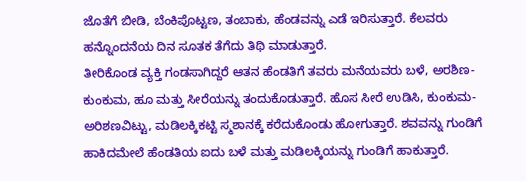ಜೊತೆಗೆ ಬೀಡಿ, ಬೆಂಕಿಪೊಟ್ಟಣ, ತಂಬಾಕು, ಹೆಂಡವನ್ನು ಎಡೆ ಇರಿಸುತ್ತಾರೆ. ಕೆಲವರು ಹನ್ನೊಂದನೆಯ ದಿನ ಸೂತಕ ತೆಗೆದು ತಿಥಿ ಮಾಡುತ್ತಾರೆ.
ತೀರಿಕೊಂಡ ವ್ಯಕ್ತಿ ಗಂಡಸಾಗಿದ್ದರೆ ಆತನ ಹೆಂಡತಿಗೆ ತವರು ಮನೆಯವರು ಬಳೆ, ಅರಶಿಣ-ಕುಂಕುಮ, ಹೂ ಮತ್ತು ಸೀರೆಯನ್ನು ತಂದುಕೊಡುತ್ತಾರೆ. ಹೊಸ ಸೀರೆ ಉಡಿಸಿ, ಕುಂಕುಮ-ಅರಿಶಣವಿಟ್ಟು, ಮಡಿಲಕ್ಕಿಕಟ್ಟಿ ಸ್ಮಶಾನಕ್ಕೆ ಕರೆದುಕೊಂಡು ಹೋಗುತ್ತಾರೆ. ಶವವನ್ನು ಗುಂಡಿಗೆ ಹಾಕಿದಮೇಲೆ ಹೆಂಡತಿಯ ಐದು ಬಳೆ ಮತ್ತು ಮಡಿಲಕ್ಕಿಯನ್ನು ಗುಂಡಿಗೆ ಹಾಕುತ್ತಾರೆ.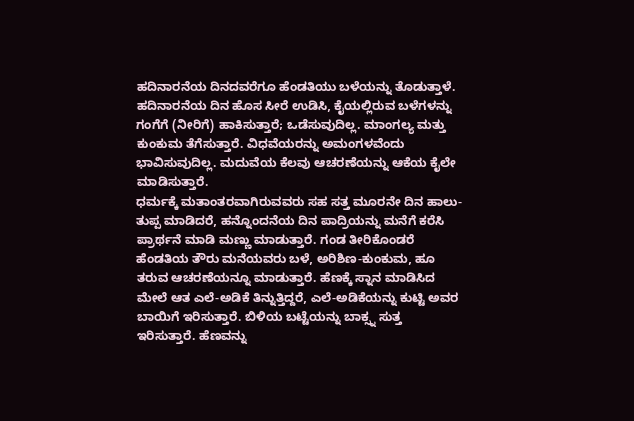ಹದಿನಾರನೆಯ ದಿನದವರೆಗೂ ಹೆಂಡತಿಯು ಬಳೆಯನ್ನು ತೊಡುತ್ತಾಳೆ. ಹದಿನಾರನೆಯ ದಿನ ಹೊಸ ಸೀರೆ ಉಡಿಸಿ, ಕೈಯಲ್ಲಿರುವ ಬಳೆಗಳನ್ನು ಗಂಗೆಗೆ (ನೀರಿಗೆ) ಹಾಕಿಸುತ್ತಾರೆ; ಒಡೆಸುವುದಿಲ್ಲ. ಮಾಂಗಲ್ಯ ಮತ್ತು ಕುಂಕುಮ ತೆಗೆಸುತ್ತಾರೆ. ವಿಧವೆಯರನ್ನು ಅಮಂಗಳವೆಂದು ಭಾವಿಸುವುದಿಲ್ಲ. ಮದುವೆಯ ಕೆಲವು ಆಚರಣೆಯನ್ನು ಆಕೆಯ ಕೈಲೇ ಮಾಡಿಸುತ್ತಾರೆ.
ಧರ್ಮಕ್ಕೆ ಮತಾಂತರವಾಗಿರುವವರು ಸಹ ಸತ್ತ ಮೂರನೇ ದಿನ ಹಾಲು-ತುಪ್ಪ ಮಾಡಿದರೆ, ಹನ್ನೊಂದನೆಯ ದಿನ ಪಾದ್ರಿಯನ್ನು ಮನೆಗೆ ಕರೆಸಿ ಪ್ರಾರ್ಥನೆ ಮಾಡಿ ಮಣ್ಣು ಮಾಡುತ್ತಾರೆ. ಗಂಡ ತೀರಿಕೊಂಡರೆ ಹೆಂಡತಿಯ ತೌರು ಮನೆಯವರು ಬಳೆ, ಅರಿಶಿಣ-ಕುಂಕುಮ, ಹೂ ತರುವ ಆಚರಣೆಯನ್ನೂ ಮಾಡುತ್ತಾರೆ. ಹೆಣಕ್ಕೆ ಸ್ನಾನ ಮಾಡಿಸಿದ ಮೇಲೆ ಆತ ಎಲೆ-ಅಡಿಕೆ ತಿನ್ನುತ್ತಿದ್ದರೆ, ಎಲೆ-ಅಡಿಕೆಯನ್ನು ಕುಟ್ಟಿ ಅವರ ಬಾಯಿಗೆ ಇರಿಸುತ್ತಾರೆ. ಬಿಳಿಯ ಬಟ್ಟೆಯನ್ನು ಬಾಕ್ಸ್ನ ಸುತ್ತ ಇರಿಸುತ್ತಾರೆ. ಹೆಣವನ್ನು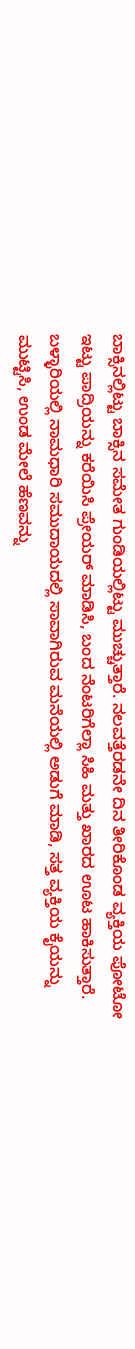ಬಾಕ್ಸಿನಲ್ಲಿಟ್ಟು ಬಾಕ್ಸಿನ ಸಮೇತ ಗುಂಡಿಯಲ್ಲಿಟ್ಟು ಮುಚ್ಚುತ್ತಾರೆ. ನಲವತ್ತೆರಡನೇ ದಿನ ತೀರಿಕೊಂಡ ವ್ಯಕ್ತಿಯ ಪೋಟೋ ಇಟ್ಟು ಪಾದ್ರಿಯನ್ನು ಕರೆಯಿಸಿ ಪ್ರೇಯರ್ ಮಾಡಿಸಿ, ಬಂದ ನೆಂಟರಿಗೆಲ್ಲಾ ಸಿಹಿ ಮತ್ತು ಖಾರದ ಊಟ ಹಾಕಿಸುತ್ತಾರೆ.
ಬಳ್ಳಾರಿಯಲ್ಲಿ ನಾಮಧಾರಿ ಸಮುದಾಯದಲ್ಲಿ ಸಾವಾಗಿರುವ ಮನೆಯಲ್ಲಿ ಅಡುಗೆ ಮಾಡಿ, ಸತ್ತ ವ್ಯಕ್ತಿಯ ಕೈಯನ್ನು ಮುಟ್ಟಿಸಿ, ಉಂಡ ಮೇಲೆ ಹೆಣವನ್ನು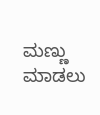ಮಣ್ಣು ಮಾಡಲು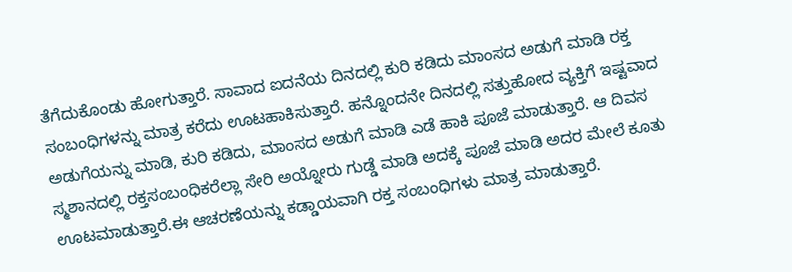ತೆಗೆದುಕೊಂಡು ಹೋಗುತ್ತಾರೆ. ಸಾವಾದ ಐದನೆಯ ದಿನದಲ್ಲಿ ಕುರಿ ಕಡಿದು ಮಾಂಸದ ಅಡುಗೆ ಮಾಡಿ ರಕ್ತ ಸಂಬಂಧಿಗಳನ್ನು ಮಾತ್ರ ಕರೆದು ಊಟಹಾಕಿಸುತ್ತಾರೆ. ಹನ್ನೊಂದನೇ ದಿನದಲ್ಲಿ ಸತ್ತುಹೋದ ವ್ಯಕ್ತಿಗೆ ಇಷ್ಟವಾದ ಅಡುಗೆಯನ್ನು ಮಾಡಿ, ಕುರಿ ಕಡಿದು, ಮಾಂಸದ ಅಡುಗೆ ಮಾಡಿ ಎಡೆ ಹಾಕಿ ಪೂಜೆ ಮಾಡುತ್ತಾರೆ. ಆ ದಿವಸ ಸ್ಮಶಾನದಲ್ಲಿ ರಕ್ತಸಂಬಂಧಿಕರೆಲ್ಲಾ ಸೇರಿ ಅಯ್ನೋರು ಗುಡ್ಡೆ ಮಾಡಿ ಅದಕ್ಕೆ ಪೂಜೆ ಮಾಡಿ ಅದರ ಮೇಲೆ ಕೂತು ಊಟಮಾಡುತ್ತಾರೆ.ಈ ಆಚರಣೆಯನ್ನು ಕಡ್ಡಾಯವಾಗಿ ರಕ್ತ ಸಂಬಂಧಿಗಳು ಮಾತ್ರ ಮಾಡುತ್ತಾರೆ.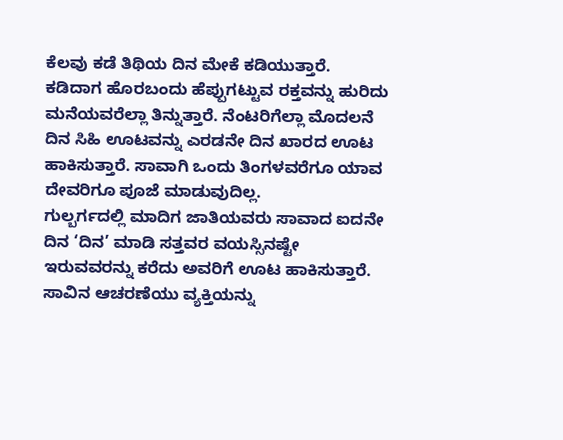ಕೆಲವು ಕಡೆ ತಿಥಿಯ ದಿನ ಮೇಕೆ ಕಡಿಯುತ್ತಾರೆ. ಕಡಿದಾಗ ಹೊರಬಂದು ಹೆಪ್ಪುಗಟ್ಟುವ ರಕ್ತವನ್ನು ಹುರಿದು ಮನೆಯವರೆಲ್ಲಾ ತಿನ್ನುತ್ತಾರೆ. ನೆಂಟರಿಗೆಲ್ಲಾ ಮೊದಲನೆ ದಿನ ಸಿಹಿ ಊಟವನ್ನು ಎರಡನೇ ದಿನ ಖಾರದ ಊಟ ಹಾಕಿಸುತ್ತಾರೆ. ಸಾವಾಗಿ ಒಂದು ತಿಂಗಳವರೆಗೂ ಯಾವ ದೇವರಿಗೂ ಪೂಜೆ ಮಾಡುವುದಿಲ್ಲ.
ಗುಲ್ಬರ್ಗದಲ್ಲಿ ಮಾದಿಗ ಜಾತಿಯವರು ಸಾವಾದ ಐದನೇ ದಿನ ‘ದಿನ’ ಮಾಡಿ ಸತ್ತವರ ವಯಸ್ಸಿನಷ್ಟೇ ಇರುವವರನ್ನು ಕರೆದು ಅವರಿಗೆ ಊಟ ಹಾಕಿಸುತ್ತಾರೆ.
ಸಾವಿನ ಆಚರಣೆಯು ವ್ಯಕ್ತಿಯನ್ನು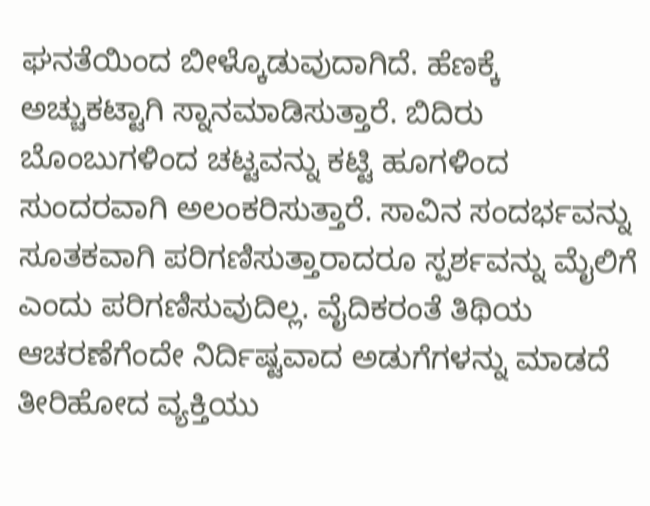ಘನತೆಯಿಂದ ಬೀಳ್ಕೊಡುವುದಾಗಿದೆ. ಹೆಣಕ್ಕೆ ಅಚ್ಚುಕಟ್ಟಾಗಿ ಸ್ನಾನಮಾಡಿಸುತ್ತಾರೆ. ಬಿದಿರು ಬೊಂಬುಗಳಿಂದ ಚಟ್ಟವನ್ನು ಕಟ್ಟಿ ಹೂಗಳಿಂದ ಸುಂದರವಾಗಿ ಅಲಂಕರಿಸುತ್ತಾರೆ. ಸಾವಿನ ಸಂದರ್ಭವನ್ನು ಸೂತಕವಾಗಿ ಪರಿಗಣಿಸುತ್ತಾರಾದರೂ ಸ್ಪರ್ಶವನ್ನು ಮೈಲಿಗೆ ಎಂದು ಪರಿಗಣಿಸುವುದಿಲ್ಲ. ವೈದಿಕರಂತೆ ತಿಥಿಯ ಆಚರಣೆಗೆಂದೇ ನಿರ್ದಿಷ್ಟವಾದ ಅಡುಗೆಗಳನ್ನು ಮಾಡದೆ ತೀರಿಹೋದ ವ್ಯಕ್ತಿಯು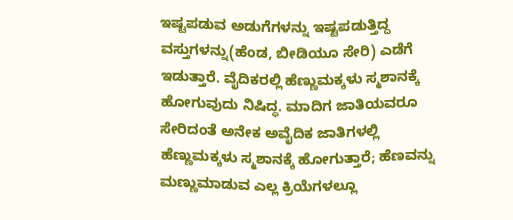ಇಷ್ಟಪಡುವ ಅಡುಗೆಗಳನ್ನು ಇಷ್ಟಪಡುತ್ತಿದ್ದ ವಸ್ತುಗಳನ್ನು(ಹೆಂಡ, ಬೀಡಿಯೂ ಸೇರಿ) ಎಡೆಗೆ ಇಡುತ್ತಾರೆ. ವೈದಿಕರಲ್ಲಿ ಹೆಣ್ಣುಮಕ್ಕಳು ಸ್ಮಶಾನಕ್ಕೆ ಹೋಗುವುದು ನಿಷಿದ್ಧ. ಮಾದಿಗ ಜಾತಿಯವರೂ ಸೇರಿದಂತೆ ಅನೇಕ ಅವೈದಿಕ ಜಾತಿಗಳಲ್ಲಿ ಹೆಣ್ಣುಮಕ್ಕಳು ಸ್ಮಶಾನಕ್ಕೆ ಹೋಗುತ್ತಾರೆ; ಹೆಣವನ್ನು ಮಣ್ಣುಮಾಡುವ ಎಲ್ಲ ಕ್ರಿಯೆಗಳಲ್ಲೂ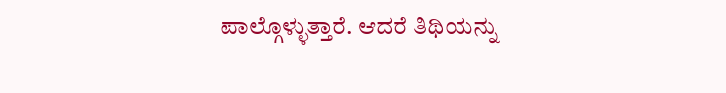ಪಾಲ್ಗೊಳ್ಳುತ್ತಾರೆ. ಆದರೆ ತಿಥಿಯನ್ನು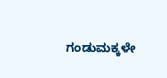ಗಂಡುಮಕ್ಕಳೇ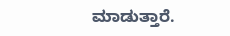ಮಾಡುತ್ತಾರೆ.